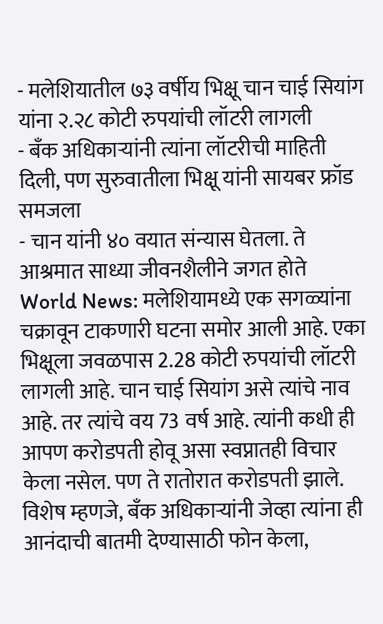- मलेशियातील ७३ वर्षीय भिक्षू चान चाई सियांग यांना २.२८ कोटी रुपयांची लॉटरी लागली
- बँक अधिकाऱ्यांनी त्यांना लॉटरीची माहिती दिली, पण सुरुवातीला भिक्षू यांनी सायबर फ्रॉड समजला
- चान यांनी ४० वयात संन्यास घेतला. ते आश्रमात साध्या जीवनशैलीने जगत होते
World News: मलेशियामध्ये एक सगळ्यांना चक्रावून टाकणारी घटना समोर आली आहे. एका भिक्षूला जवळपास 2.28 कोटी रुपयांची लॉटरी लागली आहे. चान चाई सियांग असे त्यांचे नाव आहे. तर त्यांचे वय 73 वर्ष आहे. त्यांनी कधी ही आपण करोडपती होवू असा स्वप्नातही विचार केला नसेल. पण ते रातोरात करोडपती झाले. विशेष म्हणजे, बँक अधिकाऱ्यांनी जेव्हा त्यांना ही आनंदाची बातमी देण्यासाठी फोन केला,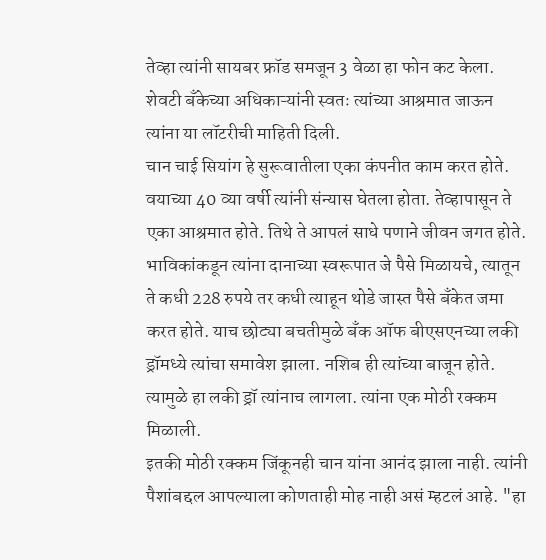तेव्हा त्यांनी सायबर फ्रॉड समजून 3 वेळा हा फोन कट केला. शेवटी बँकेच्या अधिकाऱ्यांनी स्वतः त्यांच्या आश्रमात जाऊन त्यांना या लॉटरीची माहिती दिली.
चान चाई सियांग हे सुरूवातीला एका कंपनीत काम करत होते. वयाच्या 40 व्या वर्षी त्यांनी संन्यास घेतला होता. तेव्हापासून ते एका आश्रमात होते. तिथे ते आपलं साधे पणाने जीवन जगत होते. भाविकांकडून त्यांना दानाच्या स्वरूपात जे पैसे मिळायचे, त्यातून ते कधी 228 रुपये तर कधी त्याहून थोडे जास्त पैसे बँकेत जमा करत होते. याच छोट्या बचतीमुळे बँक ऑफ बीएसएनच्या लकी ड्रॉमध्ये त्यांचा समावेश झाला. नशिब ही त्यांच्या बाजून होते. त्यामुळे हा लकी ड्रॉ त्यांनाच लागला. त्यांना एक मोठी रक्कम मिळाली.
इतकी मोठी रक्कम जिंकूनही चान यांना आनंद झाला नाही. त्यांनी पैशांबद्दल आपल्याला कोणताही मोह नाही असं म्हटलं आहे. "हा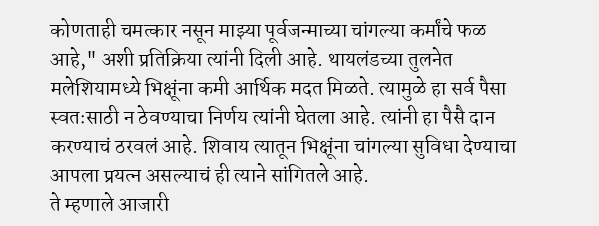कोणताही चमत्कार नसून माझ्या पूर्वजन्माच्या चांगल्या कर्मांचे फळ आहे," अशी प्रतिक्रिया त्यांनी दिली आहे. थायलंडच्या तुलनेत मलेशियामध्ये भिक्षूंना कमी आर्थिक मदत मिळते. त्यामुळे हा सर्व पैसा स्वतःसाठी न ठेवण्याचा निर्णय त्यांनी घेतला आहे. त्यांनी हा पैसै दान करण्याचं ठरवलं आहे. शिवाय त्यातून भिक्षूंना चांगल्या सुविधा देण्याचा आपला प्रयत्न असल्याचं ही त्याने सांगितले आहे.
ते म्हणाले आजारी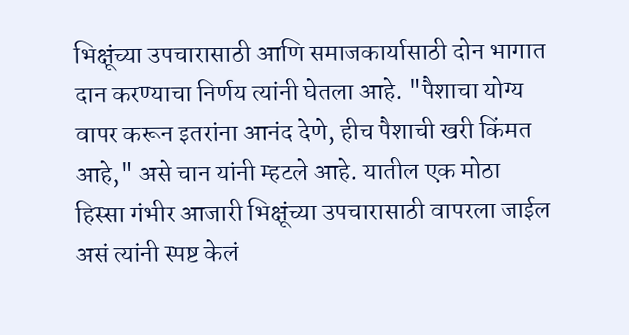भिक्षूंच्या उपचारासाठी आणि समाजकार्यासाठी दोन भागात दान करण्याचा निर्णय त्यांनी घेतला आहे. "पैशाचा योग्य वापर करून इतरांना आनंद देणे, हीच पैशाची खरी किंमत आहे," असे चान यांनी म्हटले आहे. यातील एक मोठा हिस्सा गंभीर आजारी भिक्षूंच्या उपचारासाठी वापरला जाईल असं त्यांनी स्पष्ट केलं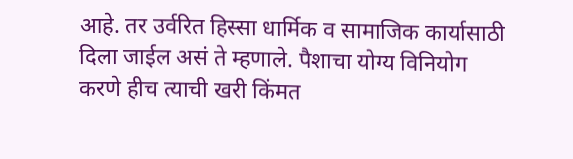आहे. तर उर्वरित हिस्सा धार्मिक व सामाजिक कार्यासाठी दिला जाईल असं ते म्हणाले. पैशाचा योग्य विनियोग करणे हीच त्याची खरी किंमत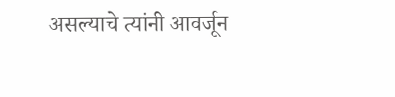असल्याचे त्यांनी आवर्जून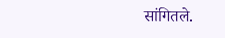सांगितले.